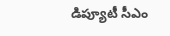డిప్యూటీ సీఎం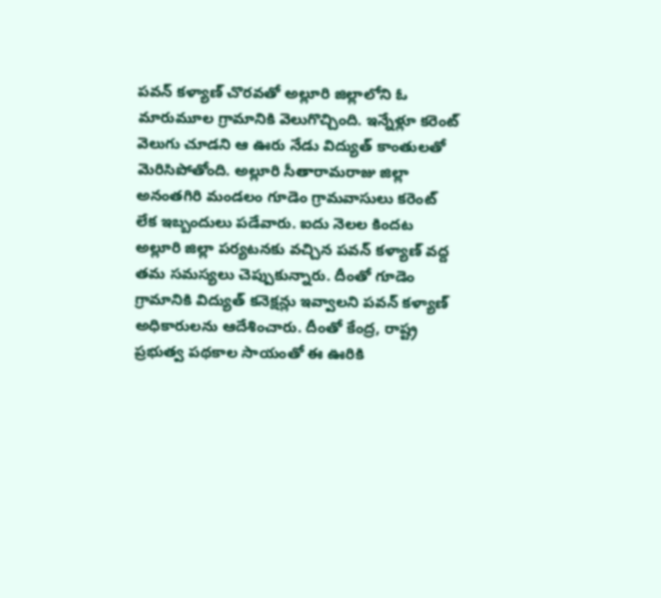పవన్ కళ్యాణ్ చొరవతో అల్లూరి జిల్లాలోని ఓ మారుమూల గ్రామానికి వెలుగొచ్చింది. ఇన్నేళ్లూ కరెంట్ వెలుగు చూడని ఆ ఊరు నేడు విద్యుత్ కాంతులతో మెరిసిపోతోంది. అల్లూరి సీతారామరాజు జిల్లా అనంతగిరి మండలం గూడెం గ్రామవాసులు కరెంట్ లేక ఇబ్బందులు పడేవారు. ఐదు నెలల కిందట అల్లూరి జిల్లా పర్యటనకు వచ్చిన పవన్ కళ్యాణ్ వద్ద తమ సమస్యలు చెప్పుకున్నారు. దీంతో గూడెం గ్రామానికి విద్యుత్ కనెక్షన్లు ఇవ్వాలని పవన్ కళ్యాణ్ అధికారులను ఆదేశించారు. దీంతో కేంద్ర, రాష్ట్ర ప్రభుత్వ పథకాల సాయంతో ఈ ఊరికి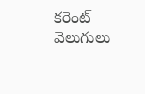కరెంట్ వెలుగులు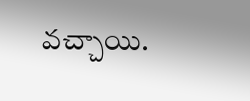వచ్చాయి.